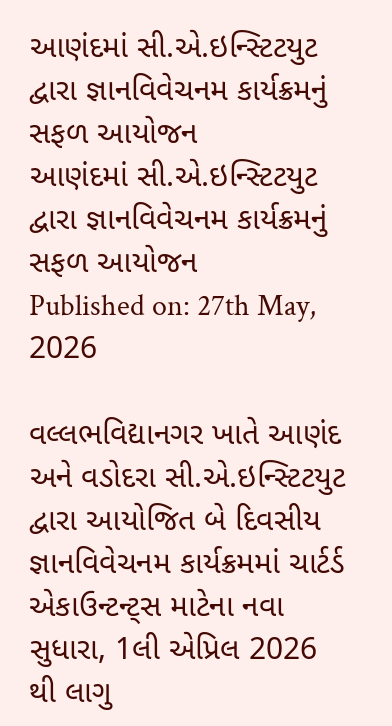આણંદમાં સી.એ.ઇન્સ્ટિટયુટ દ્વારા જ્ઞાનવિવેચનમ કાર્યક્રમનું સફળ આયોજન
આણંદમાં સી.એ.ઇન્સ્ટિટયુટ દ્વારા જ્ઞાનવિવેચનમ કાર્યક્રમનું સફળ આયોજન
Published on: 27th May, 2026

વલ્લભવિદ્યાનગર ખાતે આણંદ અને વડોદરા સી.એ.ઇન્સ્ટિટયુટ દ્વારા આયોજિત બે દિવસીય જ્ઞાનવિવેચનમ કાર્યક્રમમાં ચાર્ટર્ડ એકાઉન્ટન્ટ્સ માટેના નવા સુધારા, 1લી એપ્રિલ 2026 થી લાગુ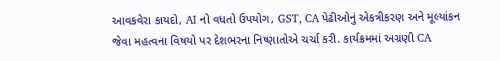આવકવેરા કાયદો, AI નો વધતો ઉપયોગ, GST, CA પેઢીઓનું એકત્રીકરણ અને મૂલ્યાંકન જેવા મહત્વના વિષયો પર દેશભરના નિષ્ણાતોએ ચર્ચા કરી. કાર્યક્રમમાં અગ્રણી CA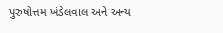પુરુષોત્તમ ખંડેલવાલ અને અન્ય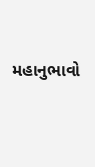મહાનુભાવો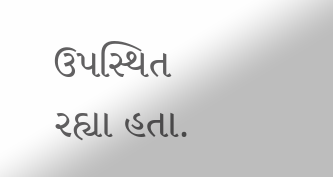ઉપસ્થિત રહ્યા હતા.